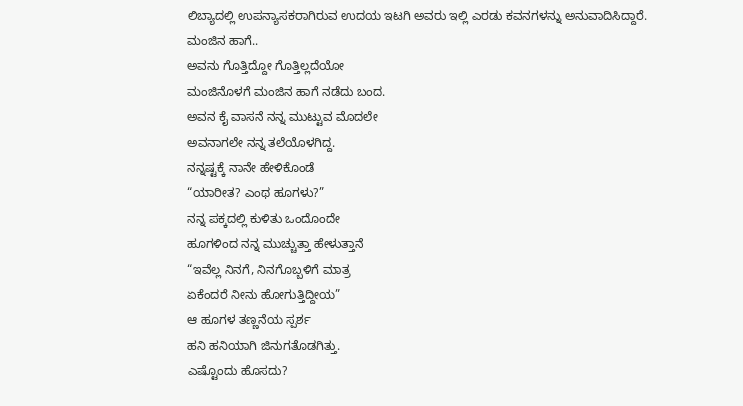ಲಿಬ್ಯಾದಲ್ಲಿ ಉಪನ್ಯಾಸಕರಾಗಿರುವ ಉದಯ ಇಟಗಿ ಅವರು ಇಲ್ಲಿ ಎರಡು ಕವನಗಳನ್ನು ಅನುವಾದಿಸಿದ್ದಾರೆ.
ಮಂಜಿನ ಹಾಗೆ..
ಅವನು ಗೊತ್ತಿದ್ದೋ ಗೊತ್ತಿಲ್ಲದೆಯೋ
ಮಂಜಿನೊಳಗೆ ಮಂಜಿನ ಹಾಗೆ ನಡೆದು ಬಂದ.
ಅವನ ಕೈ ವಾಸನೆ ನನ್ನ ಮುಟ್ಟುವ ಮೊದಲೇ
ಅವನಾಗಲೇ ನನ್ನ ತಲೆಯೊಳಗಿದ್ದ.
ನನ್ನಷ್ಟಕ್ಕೆ ನಾನೇ ಹೇಳಿಕೊಂಡೆ
“ಯಾರೀತ? ಎಂಥ ಹೂಗಳು?”
ನನ್ನ ಪಕ್ಕದಲ್ಲಿ ಕುಳಿತು ಒಂದೊಂದೇ
ಹೂಗಳಿಂದ ನನ್ನ ಮುಚ್ಚುತ್ತಾ ಹೇಳುತ್ತಾನೆ
“ಇವೆಲ್ಲ ನಿನಗೆ, ನಿನಗೊಬ್ಬಳಿಗೆ ಮಾತ್ರ
ಏಕೆಂದರೆ ನೀನು ಹೋಗುತ್ತಿದ್ದೀಯ”
ಆ ಹೂಗಳ ತಣ್ಣನೆಯ ಸ್ಪರ್ಶ
ಹನಿ ಹನಿಯಾಗಿ ಜಿನುಗತೊಡಗಿತ್ತು.
ಎಷ್ಟೊಂದು ಹೊಸದು?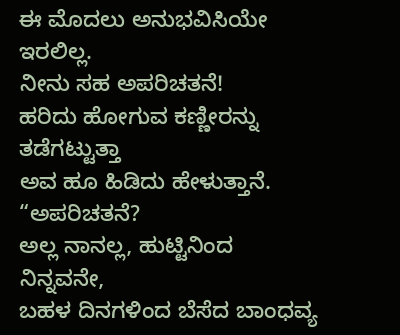ಈ ಮೊದಲು ಅನುಭವಿಸಿಯೇ ಇರಲಿಲ್ಲ.
ನೀನು ಸಹ ಅಪರಿಚತನೆ!
ಹರಿದು ಹೋಗುವ ಕಣ್ಣೀರನ್ನು ತಡೆಗಟ್ಟುತ್ತಾ
ಅವ ಹೂ ಹಿಡಿದು ಹೇಳುತ್ತಾನೆ.
“ಅಪರಿಚತನೆ?
ಅಲ್ಲ ನಾನಲ್ಲ, ಹುಟ್ಟಿನಿಂದ ನಿನ್ನವನೇ,
ಬಹಳ ದಿನಗಳಿಂದ ಬೆಸೆದ ಬಾಂಧವ್ಯ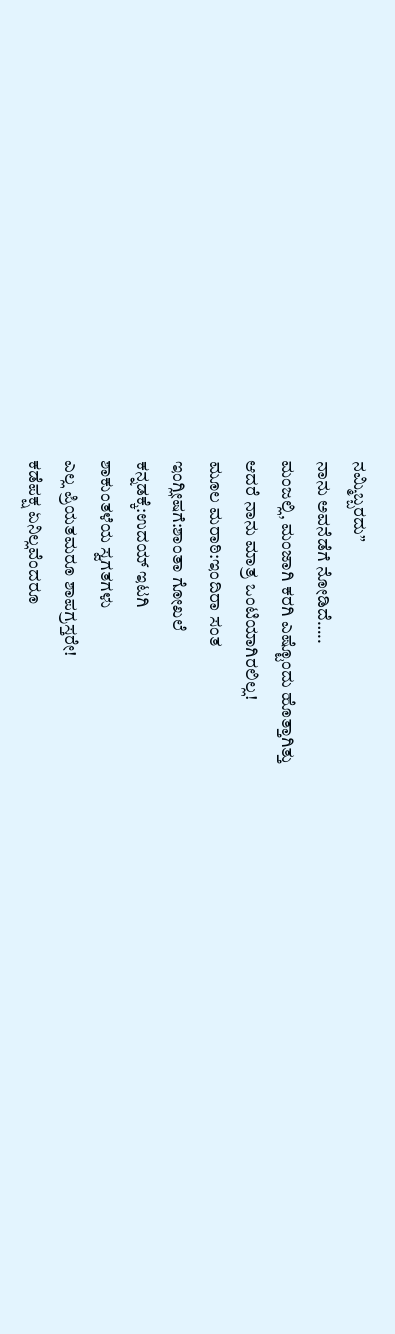ನಮ್ಮಿಬ್ಬರದು”
ನಾನು ಅವನೆಡೆಗೆ ನೋಡಿದೆ…..
ಮಂಜಲ್ಲಿ, ಮಂಜಾಗಿ ಕರಗಿ ಎಷ್ಟೊಂದು ಹೊತ್ತಾಗಿತ್ತು
ಆದರೆ ನಾನು ಮಾತ್ರ ಒಂಟಿಯಾಗಿರಲಿಲ್ಲ!
ಮೂಲ ಮರಾಠಿ:ಇಂದಿರಾ ಸಂತ
ಇಂಗ್ಲೀಷಗೆ:ಶಾಂತಾ ಗೋಖಲೆ
ಕನ್ನಡಕ್ಕೆ:ಉದಯ್ ಇಟಗಿ
ಶಾಕುಂತಳೆಯ ಸ್ವಗತಗಳು
ಎಲ್ಲ ಪ್ರಿಯತಮರೂ ಶಾಪಗ್ರಸ್ತರೇ!
ಕಡೆಪಕ್ಷ ಏನಿಲ್ಲವೆಂದರೂ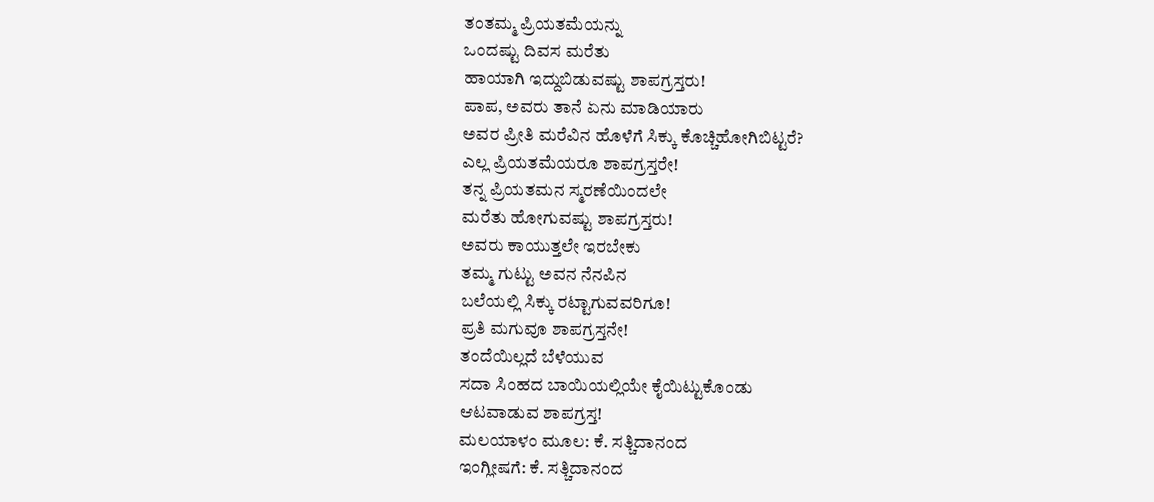ತಂತಮ್ಮ ಪ್ರಿಯತಮೆಯನ್ನು
ಒಂದಷ್ಟು ದಿವಸ ಮರೆತು
ಹಾಯಾಗಿ ಇದ್ದುಬಿಡುವಷ್ಟು ಶಾಪಗ್ರಸ್ತರು!
ಪಾಪ, ಅವರು ತಾನೆ ಏನು ಮಾಡಿಯಾರು
ಅವರ ಪ್ರೀತಿ ಮರೆವಿನ ಹೊಳೆಗೆ ಸಿಕ್ಕು ಕೊಚ್ಚಿಹೋಗಿಬಿಟ್ಟರೆ?
ಎಲ್ಲ ಪ್ರಿಯತಮೆಯರೂ ಶಾಪಗ್ರಸ್ತರೇ!
ತನ್ನ ಪ್ರಿಯತಮನ ಸ್ಮರಣೆಯಿಂದಲೇ
ಮರೆತು ಹೋಗುವಷ್ಟು ಶಾಪಗ್ರಸ್ತರು!
ಅವರು ಕಾಯುತ್ತಲೇ ಇರಬೇಕು
ತಮ್ಮ ಗುಟ್ಟು ಅವನ ನೆನಪಿನ
ಬಲೆಯಲ್ಲಿ ಸಿಕ್ಕು ರಟ್ಟಾಗುವವರಿಗೂ!
ಪ್ರತಿ ಮಗುವೂ ಶಾಪಗ್ರಸ್ತನೇ!
ತಂದೆಯಿಲ್ಲದೆ ಬೆಳೆಯುವ
ಸದಾ ಸಿಂಹದ ಬಾಯಿಯಲ್ಲಿಯೇ ಕೈಯಿಟ್ಟುಕೊಂಡು
ಆಟವಾಡುವ ಶಾಪಗ್ರಸ್ತ!
ಮಲಯಾಳಂ ಮೂಲ: ಕೆ. ಸತ್ಚಿದಾನಂದ
ಇಂಗ್ಲೀಷಗೆ: ಕೆ. ಸತ್ಚಿದಾನಂದ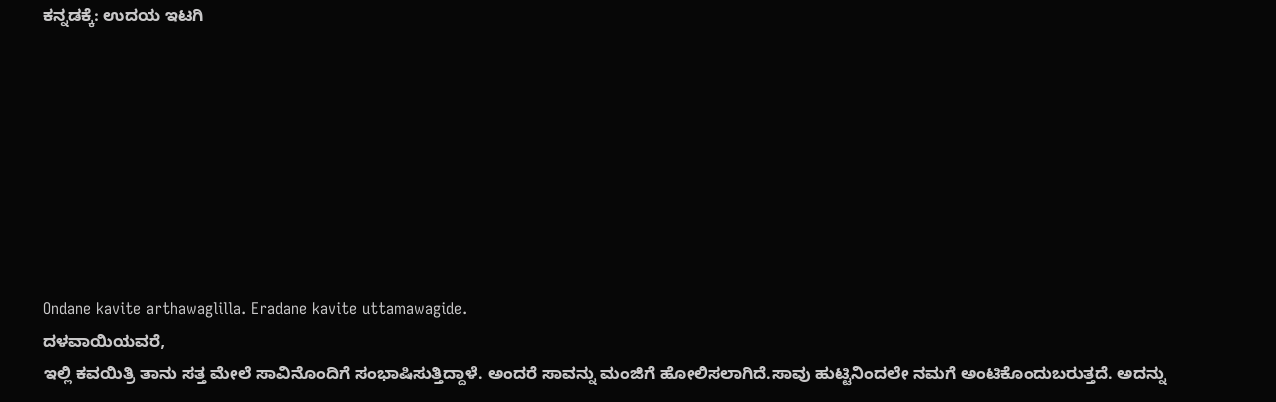ಕನ್ನಡಕ್ಕೆ: ಉದಯ ಇಟಗಿ








Ondane kavite arthawaglilla. Eradane kavite uttamawagide.
ದಳವಾಯಿಯವರೆ,
ಇಲ್ಲಿ ಕವಯಿತ್ರಿ ತಾನು ಸತ್ತ ಮೇಲೆ ಸಾವಿನೊಂದಿಗೆ ಸಂಭಾಷಿಸುತ್ತಿದ್ದಾಳೆ. ಅಂದರೆ ಸಾವನ್ನು ಮಂಜಿಗೆ ಹೋಲಿಸಲಾಗಿದೆ.ಸಾವು ಹುಟ್ಟಿನಿಂದಲೇ ನಮಗೆ ಅಂಟಿಕೊಂದುಬರುತ್ತದೆ. ಅದನ್ನು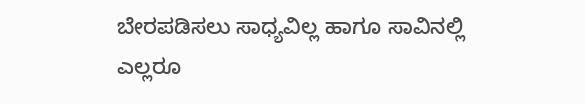ಬೇರಪಡಿಸಲು ಸಾಧ್ಯವಿಲ್ಲ ಹಾಗೂ ಸಾವಿನಲ್ಲಿ ಎಲ್ಲರೂ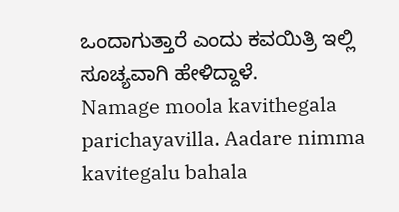ಒಂದಾಗುತ್ತಾರೆ ಎಂದು ಕವಯಿತ್ರಿ ಇಲ್ಲಿ ಸೂಚ್ಯವಾಗಿ ಹೇಳಿದ್ದಾಳೆ.
Namage moola kavithegala parichayavilla. Aadare nimma kavitegalu bahala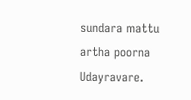sundara mattu artha poorna Udayravare.